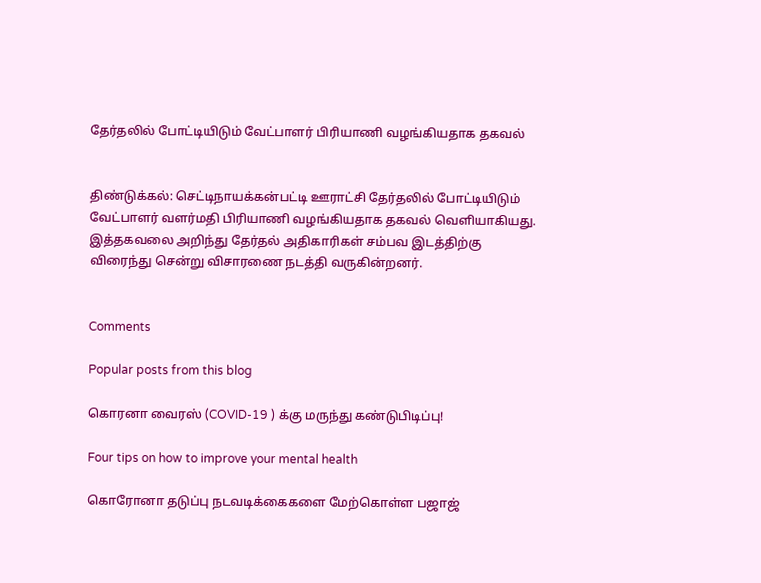தேர்தலில் போட்டியிடும் வேட்பாளர் பிரியாணி வழங்கியதாக தகவல்


திண்டுக்கல்: செட்டிநாயக்கன்பட்டி ஊராட்சி தேர்தலில் போட்டியிடும் வேட்பாளர் வளர்மதி பிரியாணி வழங்கியதாக தகவல் வெளியாகியது. இத்தகவலை அறிந்து தேர்தல் அதிகாரிகள் சம்பவ இடத்திற்கு விரைந்து சென்று விசாரணை நடத்தி வருகின்றனர்.


Comments

Popular posts from this blog

கொரனா வைரஸ் (COVID-19 ) க்கு மருந்து கண்டுபிடிப்பு!

Four tips on how to improve your mental health

கொரோனா தடுப்பு நடவடிக்கைகளை மேற்கொள்ள பஜாஜ்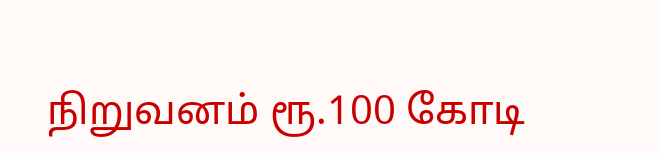நிறுவனம் ரூ.100 கோடி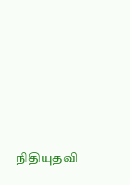நிதியுதவி